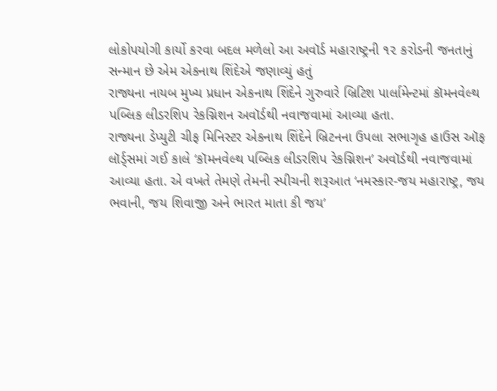લોકોપયોગી કાર્યો કરવા બદલ મળેલો આ અવૉર્ડ મહારાષ્ટ્રની ૧૨ કરોડની જનતાનું સન્માન છે એમ એકનાથ શિંદેએ જણાવ્યું હતું
રાજ્યના નાયબ મુખ્ય પ્રધાન એકનાથ શિંદેને ગુરુવારે બ્રિટિશ પાર્લામેન્ટમાં કૉમનવેલ્થ પબ્લિક લીડરશિપ રેકગ્નિશન અવૉર્ડથી નવાજવામાં આવ્યા હતા.
રાજ્યના ડેપ્યુટી ચીફ મિનિસ્ટર એકનાથ શિંદેને બ્રિટનના ઉપલા સભાગૃહ હાઉસ ઑફ લૉર્ડ્સમાં ગઈ કાલે ‘કૉમનવેલ્થ પબ્લિક લીડરશિપ રેકગ્નિશન’ અવૉર્ડથી નવાજવામાં આવ્યા હતા. એ વખતે તેમણે તેમની સ્પીચની શરૂઆત ‘નમસ્કાર-જય મહારાષ્ટ્ર, જય ભવાની, જય શિવાજી અને ભારત માતા કી જય’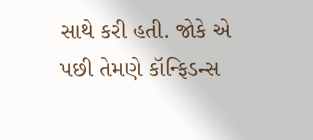સાથે કરી હતી. જોકે એ પછી તેમણે કૉન્ફિડન્સ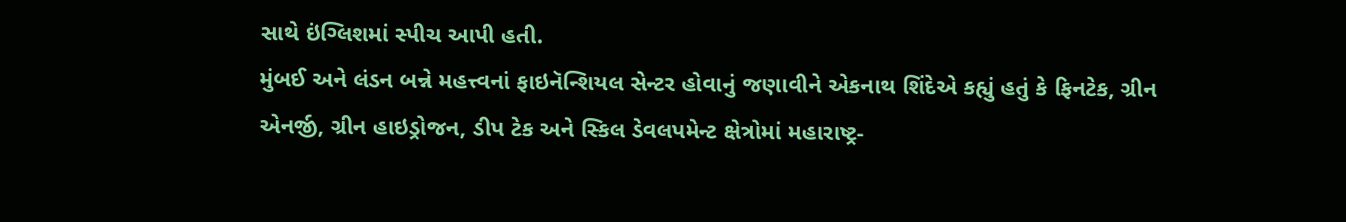સાથે ઇંગ્લિશમાં સ્પીચ આપી હતી.
મુંબઈ અને લંડન બન્ને મહત્ત્વનાં ફાઇનૅન્શિયલ સેન્ટર હોવાનું જણાવીને એકનાથ શિંદેએ કહ્યું હતું કે ફિનટેક, ગ્રીન એનર્જી, ગ્રીન હાઇડ્રોજન, ડીપ ટેક અને સ્કિલ ડેવલપમેન્ટ ક્ષેત્રોમાં મહારાષ્ટ્ર-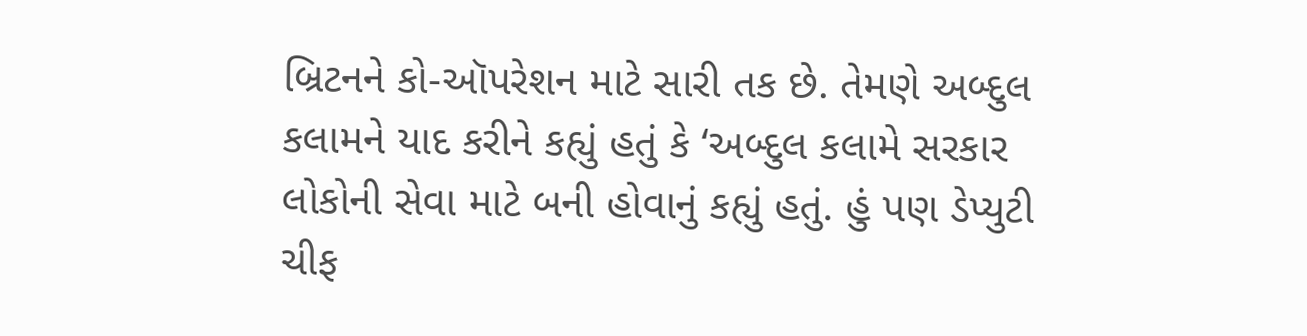બ્રિટનને કો-ઑપરેશન માટે સારી તક છે. તેમણે અબ્દુલ કલામને યાદ કરીને કહ્યું હતું કે ‘અબ્દુલ કલામે સરકાર લોકોની સેવા માટે બની હોવાનું કહ્યું હતું. હું પણ ડેપ્યુટી ચીફ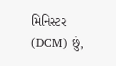મિનિસ્ટર (DCM) છું,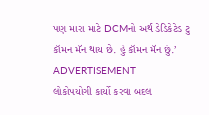પણ મારા માટે DCMનો અર્થ ડેડિકેટેડ ટુ કૉમન મૅન થાય છે. હું કૉમન મૅન છું.’
ADVERTISEMENT
લોકોપયોગી કાર્યો કરવા બદલ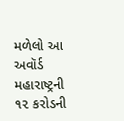મળેલો આ અવૉર્ડ મહારાષ્ટ્રની ૧૨ કરોડની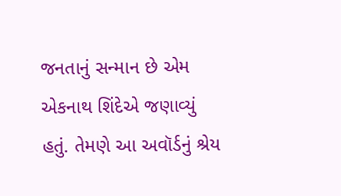જનતાનું સન્માન છે એમ એકનાથ શિંદેએ જણાવ્યું હતું. તેમણે આ અવૉર્ડનું શ્રેય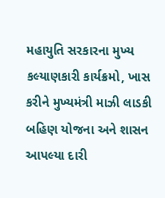મહાયુતિ સરકારના મુખ્ય કલ્યાણકારી કાર્યક્રમો, ખાસ કરીને મુખ્યમંત્રી માઝી લાડકી બહિણ યોજના અને શાસન આપલ્યા દારી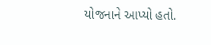યોજનાને આપ્યો હતો.